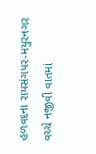હળવદના રાયસંગપર-મયુરનગર વચ્ચે નજીવી વાતમાં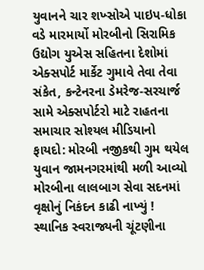યુવાનને ચાર શખ્સોએ પાઇપ-ધોકા વડે મારમાર્યો મોરબીનો સિરામિક ઉદ્યોગ યુએસ સહિતના દેશોમાં એક્સપોર્ટ માર્કેટ ગુમાવે તેવા તેવા સંકેત, કન્ટેનરના ડેમરેજ-સરચાર્જ સામે એક્સપોર્ટરો માટે રાહતના સમાચાર સોશ્યલ મીડિયાનો ફાયદો: મોરબી નજીકથી ગુમ થયેલ યુવાન જામનગરમાંથી મળી આવ્યો મોરબીના લાલબાગ સેવા સદનમાં વૃક્ષોનું નિકંદન કાઢી નાખ્યું ! સ્થાનિક સ્વરાજ્યની ચૂંટણીના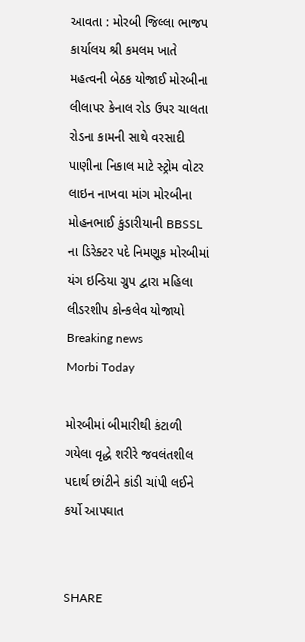આવતા : મોરબી જિલ્લા ભાજપ કાર્યાલય શ્રી કમલમ ખાતે મહત્વની બેઠક યોજાઈ મોરબીના લીલાપર કેનાલ રોડ ઉપર ચાલતા રોડના કામની સાથે વરસાદી પાણીના નિકાલ માટે સ્ટ્રોમ વોટર લાઇન નાખવા માંગ મોરબીના મોહનભાઈ કુંડારીયાની BBSSL ના ડિરેક્ટર પદે નિમણૂક મોરબીમાં યંગ ઇન્ડિયા ગ્રુપ દ્વારા મહિલા લીડરશીપ કોન્કલેવ યોજાયો
Breaking news
Morbi Today

મોરબીમાં બીમારીથી કંટાળી ગયેલા વૃદ્ધે શરીરે જવલંતશીલ પદાર્થ છાંટીને કાંડી ચાંપી લઈને કર્યો આપઘાત


SHARE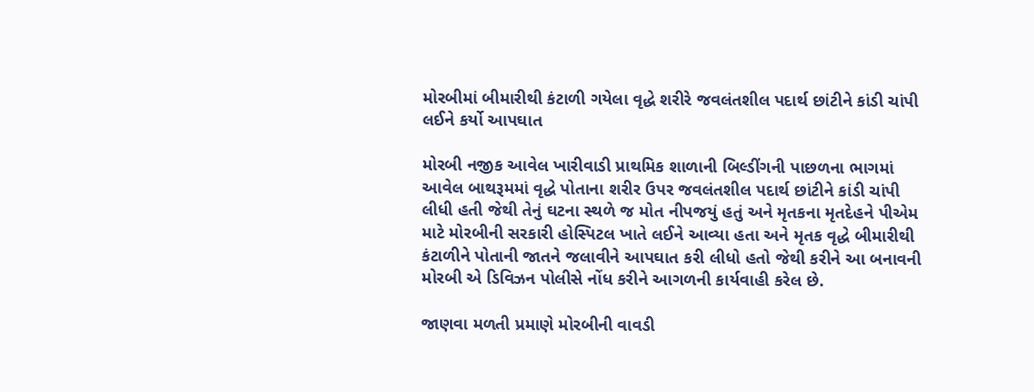મોરબીમાં બીમારીથી કંટાળી ગયેલા વૃદ્ધે શરીરે જવલંતશીલ પદાર્થ છાંટીને કાંડી ચાંપી લઈને કર્યો આપઘાત

મોરબી નજીક આવેલ ખારીવાડી પ્રાથમિક શાળાની બિલ્ડીંગની પાછળના ભાગમાં આવેલ બાથરૂમમાં વૃદ્ધે પોતાના શરીર ઉપર જવલંતશીલ પદાર્થ છાંટીને કાંડી ચાંપી લીધી હતી જેથી તેનું ઘટના સ્થળે જ મોત નીપજયું હતું અને મૃતકના મૃતદેહને પીએમ માટે મોરબીની સરકારી હોસ્પિટલ ખાતે લઈને આવ્યા હતા અને મૃતક વૃદ્ધે બીમારીથી કંટાળીને પોતાની જાતને જલાવીને આપઘાત કરી લીધો હતો જેથી કરીને આ બનાવની મોરબી એ ડિવિઝન પોલીસે નોંધ કરીને આગળની કાર્યવાહી કરેલ છે.

જાણવા મળતી પ્રમાણે મોરબીની વાવડી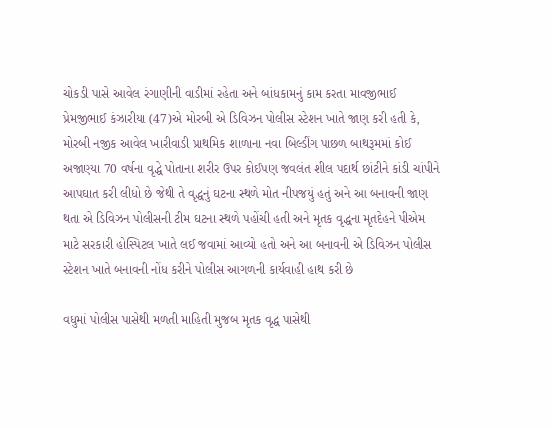ચોકડી પાસે આવેલ રંગાણીની વાડીમાં રહેતા અને બાંધકામનું કામ કરતા માવજીભાઈ પ્રેમજીભાઈ કંઝારીયા (47)એ મોરબી એ ડિવિઝન પોલીસ સ્ટેશન ખાતે જાણ કરી હતી કે, મોરબી નજીક આવેલ ખારીવાડી પ્રાથમિક શાળાના નવા બિલ્ડીંગ પાછળ બાથરૂમમાં કોઈ અજાણ્યા 70 વર્ષના વૃદ્ધે પોતાના શરીર ઉપર કોઈપણ જવલંત શીલ પદાર્થ છાંટીને કાંડી ચાંપીને આપઘાત કરી લીધો છે જેથી તે વૃદ્ધનું ઘટના સ્થળે મોત નીપજયું હતું અને આ બનાવની જાણ થતા એ ડિવિઝન પોલીસની ટીમ ઘટના સ્થળે પહોંચી હતી અને મૃતક વૃદ્ધના મૃતદેહને પીએમ માટે સરકારી હોસ્પિટલ ખાતે લઈ જવામાં આવ્યો હતો અને આ બનાવની એ ડિવિઝન પોલીસ સ્ટેશન ખાતે બનાવની નોંધ કરીને પોલીસ આગળની કાર્યવાહી હાથ કરી છે

વધુમાં પોલીસ પાસેથી મળતી માહિતી મુજબ મૃતક વૃદ્ધ પાસેથી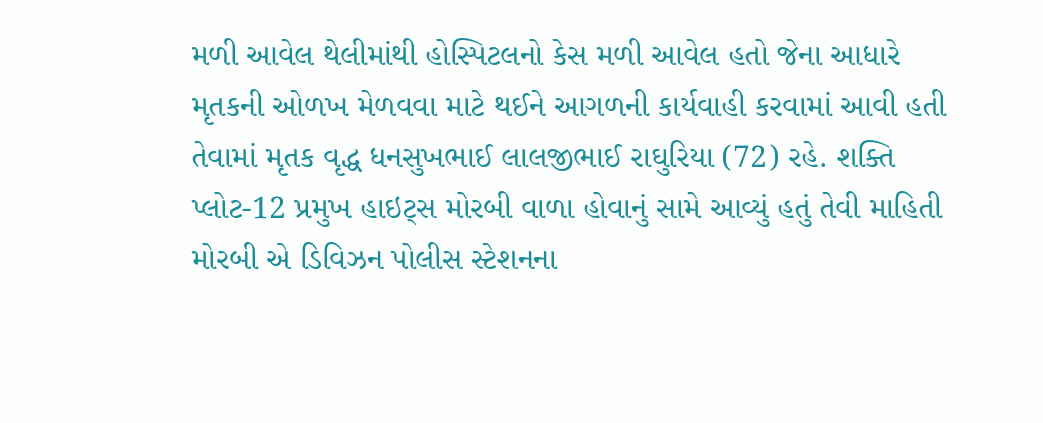મળી આવેલ થેલીમાંથી હોસ્પિટલનો કેસ મળી આવેલ હતો જેના આધારે મૃતકની ઓળખ મેળવવા માટે થઈને આગળની કાર્યવાહી કરવામાં આવી હતી તેવામાં મૃતક વૃદ્ધ ધનસુખભાઈ લાલજીભાઈ રાઘુરિયા (72) રહે. શક્તિ પ્લોટ-12 પ્રમુખ હાઇટ્સ મોરબી વાળા હોવાનું સામે આવ્યું હતું તેવી માહિતી મોરબી એ ડિવિઝન પોલીસ સ્ટેશનના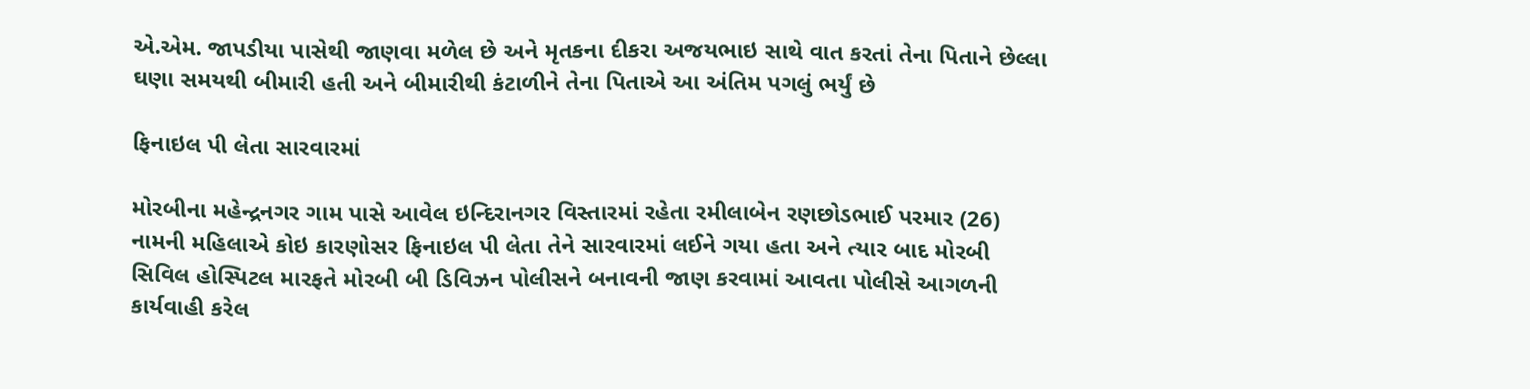એ.એમ. જાપડીયા પાસેથી જાણવા મળેલ છે અને મૃતકના દીકરા અજયભાઇ સાથે વાત કરતાં તેના પિતાને છેલ્લા ઘણા સમયથી બીમારી હતી અને બીમારીથી કંટાળીને તેના પિતાએ આ અંતિમ પગલું ભર્યું છે

ફિનાઇલ પી લેતા સારવારમાં

મોરબીના મહેન્દ્રનગર ગામ પાસે આવેલ ઇન્દિરાનગર વિસ્તારમાં રહેતા રમીલાબેન રણછોડભાઈ પરમાર (26) નામની મહિલાએ કોઇ કારણોસર ફિનાઇલ પી લેતા તેને સારવારમાં લઈને ગયા હતા અને ત્યાર બાદ મોરબી સિવિલ હોસ્પિટલ મારફતે મોરબી બી ડિવિઝન પોલીસને બનાવની જાણ કરવામાં આવતા પોલીસે આગળની કાર્યવાહી કરેલ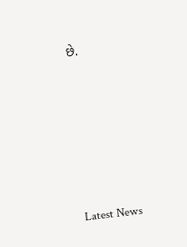છે.






Latest News